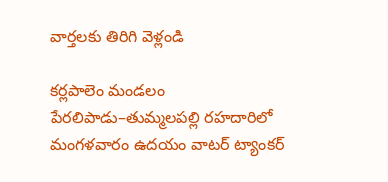వార్తలకు తిరిగి వెళ్లండి

కర్లపాలెం మండలం పేరలిపాడు–తుమ్మలపల్లి రహదారిలో మంగళవారం ఉదయం వాటర్ ట్యాంకర్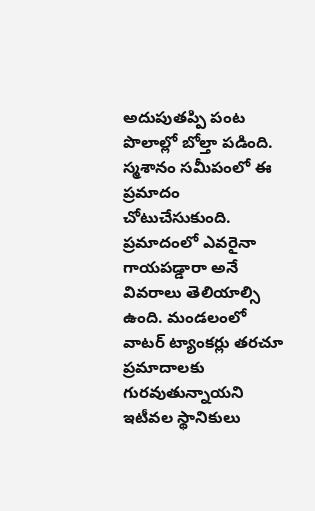అదుపుతప్పి పంట పొలాల్లో బోల్తా పడింది. స్మశానం సమీపంలో ఈ ప్రమాదం చోటుచేసుకుంది.
ప్రమాదంలో ఎవరైనా గాయపడ్డారా అనే వివరాలు తెలియాల్సి ఉంది. మండలంలో వాటర్ ట్యాంకర్లు తరచూ ప్రమాదాలకు గురవుతున్నాయని ఇటీవల స్థానికులు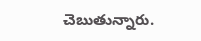చెబుతున్నారు.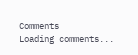Comments
Loading comments...